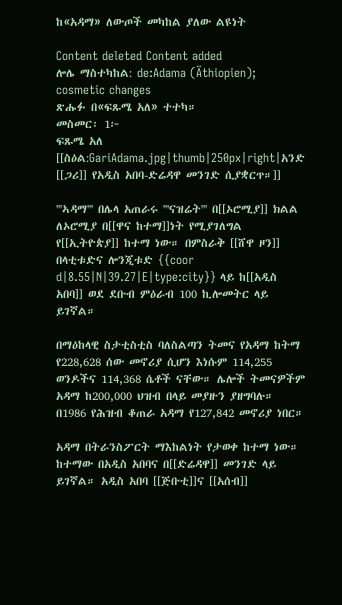ከ«አዳማ» ለውጦች መካከል ያለው ልዩነት

Content deleted Content added
ሎሌ ማስተካከል: de:Adama (Äthiopien); cosmetic changes
ጽሑፉ በ«ፍጹሜ አለ» ተተካ።
መስመር፡ 1፦
ፍጹሜ አለ
[[ስዕል:GariAdama.jpg|thumb|250px|right|አንድ [[ጋሪ]] የአዲስ አበባ-ድሬዳዋ መንገድ ሲያቋርጥ።]]

'''ኣዳማ''' በሌላ አጠራሩ '''ናዝሬት''' በ[[ኦሮሚያ]] ክልል ለኦሮሚያ በ[[ዋና ከተማ]]ነት የሚያገለግል የ[[ኢትዮጵያ]] ከተማ ነው። በምስራቅ [[ሸዋ ዞን]] በላቲቱድና ሎንጂቱድ {{coor d|8.55|N|39.27|E|type:city}} ላይ ከ[[አዲስ አበባ]] ወደ ደቡብ ምዕራብ 100 ኪሎመትር ላይ ይገኛል።

በማዕከላዊ ስታቲስቲስ ባለስልጣን ትመና የአዳማ ከትማ የ228,628 ሰው መኖሪያ ሲሆን እነሱም 114,255 ወንዶችና 114,368 ሴቶች ናቸው። ሌሎች ትመናዎችም አዳማ ከ200,000 ህዝብ በላይ መያዙን ያዘግባሉ። በ1986 የሕዝብ ቆጠራ አዳማ የ127,842 መኖሪያ ነበር።

አዳማ በትራንስፖርት ማእከልነት የታወቀ ከተማ ነው። ከተማው በአዲስ አበባና በ[[ድሬዳዋ]] መንገድ ላይ ይገኛል። አዲስ አበባ [[ጅቡቲ]]ና [[አሰብ]]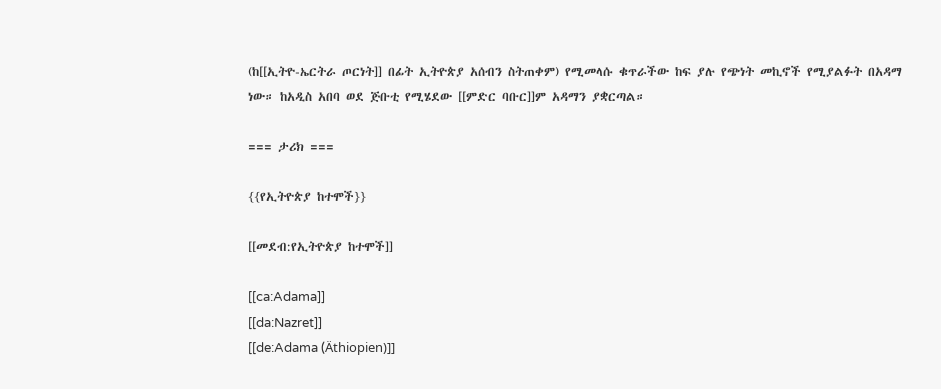(ከ[[ኢትዮ-ኤርትራ ጦርነት]] በፊት ኢትዮጵያ አሰብን ስትጠቀም) የሚመላሱ ቁጥራችው ከፍ ያሉ የጭነት መኪኖች የሚያልፉት በአዳማ ነው። ከአዲስ አበባ ወደ ጅቡቲ የሚሄደው [[ምድር ባቡር]]ም አዳማን ያቋርጣል።

=== ታሪክ ===

{{የኢትዮጵያ ከተሞች}}

[[መደብ:የኢትዮጵያ ከተሞች]]

[[ca:Adama]]
[[da:Nazret]]
[[de:Adama (Äthiopien)]]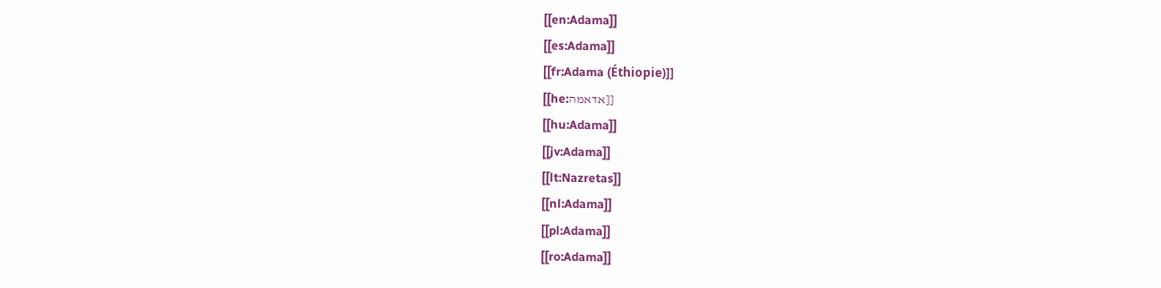[[en:Adama]]
[[es:Adama]]
[[fr:Adama (Éthiopie)]]
[[he:אדאמה]]
[[hu:Adama]]
[[jv:Adama]]
[[lt:Nazretas]]
[[nl:Adama]]
[[pl:Adama]]
[[ro:Adama]]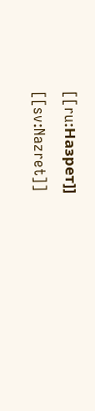[[ru:Назрет]]
[[sv:Nazret]]